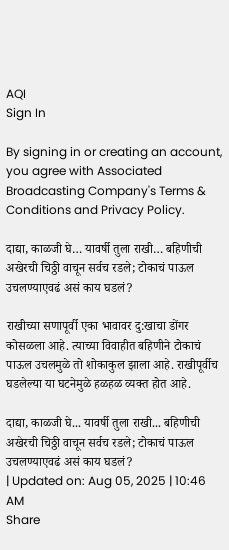AQI
Sign In

By signing in or creating an account, you agree with Associated Broadcasting Company's Terms & Conditions and Privacy Policy.

दाद्या, काळजी घे… यावर्षी तुला राखी… बहिणीची अखेरची चिठ्ठी वाचून सर्वच रडले; टोकाचं पाऊल उचलण्याएवढं असं काय घडलं?

राखीच्या सणापूर्वी एका भावावर दु:खाचा डोंगर कोसळला आहे. त्याच्या विवाहीत बहिणीने टोकाचं पाऊल उचलमुळे तो शोकाकुल झाला आहे. राखीपूर्वीच घडलेल्या या घटनेमुळे हळहळ व्यक्त होत आहे.

दाद्या, काळजी घे... यावर्षी तुला राखी... बहिणीची अखेरची चिठ्ठी वाचून सर्वच रडले; टोकाचं पाऊल उचलण्याएवढं असं काय घडलं?
| Updated on: Aug 05, 2025 | 10:46 AM
Share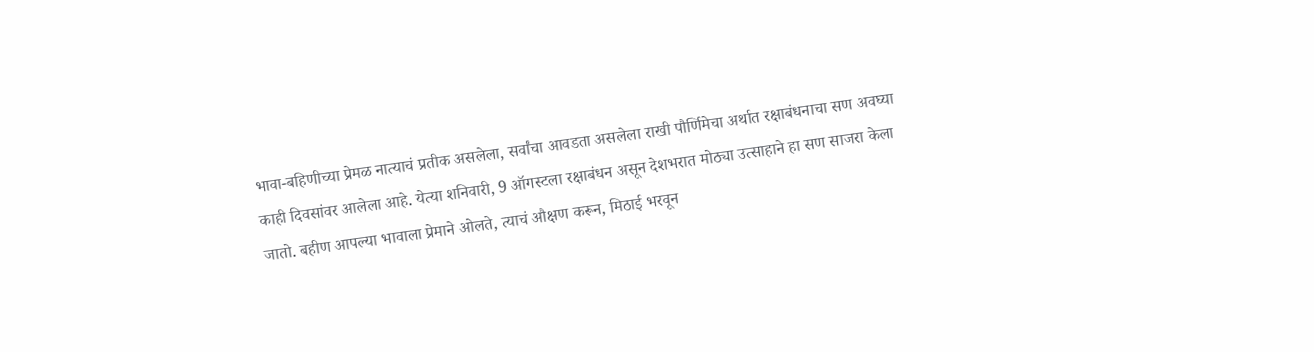भावा-बहिणीच्या प्रेमळ नात्याचं प्रतीक असलेला, सर्वांचा आवडता असलेला राखी पौर्णिमेचा अर्थात रक्षाबंधनाचा सण अवघ्या काही दिवसांवर आलेला आहे. येत्या शनिवारी, 9 ऑगस्टला रक्षाबंधन असून देशभरात मोठ्या उत्साहाने हा सण साजरा केला जातो. बहीण आपल्या भावाला प्रेमाने ओलते, त्याचं औक्षण करून, मिठाई भरवून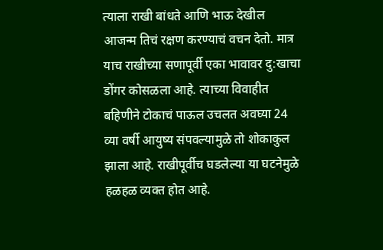त्याला राखी बांधते आणि भाऊ देखील आजन्म तिचं रक्षण करण्याचं वचन देतो. मात्र याच राखीच्या सणापूर्वी एका भावावर दु:खाचा डोंगर कोसळला आहे. त्याच्या विवाहीत बहिणीने टोकाचं पाऊल उचलत अवघ्या 24 व्या वर्षी आयुष्य संपवल्यामुळे तो शोकाकुल झाला आहे. राखीपूर्वीच घडलेल्या या घटनेमुळे हळहळ व्यक्त होत आहे.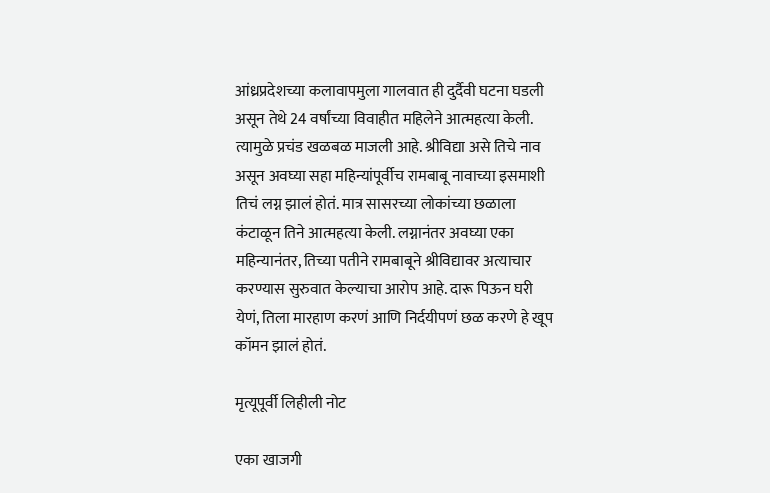आंध्रप्रदेशच्या कलावापमुला गालवात ही दुर्दैवी घटना घडली असून तेथे 24 वर्षांच्या विवाहीत महिलेने आत्महत्या केली. त्यामुळे प्रचंड खळबळ माजली आहे. श्रीविद्या असे तिचे नाव असून अवघ्या सहा महिन्यांपूर्वीच रामबाबू नावाच्या इसमाशी तिचं लग्न झालं होतं. मात्र सासरच्या लोकांच्या छळाला कंटाळून तिने आत्महत्या केली. लग्नानंतर अवघ्या एका महिन्यानंतर, तिच्या पतीने रामबाबूने श्रीविद्यावर अत्याचार करण्यास सुरुवात केल्याचा आरोप आहे. दारू पिऊन घरी येणं, तिला मारहाण करणं आणि निर्दयीपणं छळ करणे हे खूप कॉमन झालं होतं.

मृत्यूपूर्वी लिहीली नोट

एका खाजगी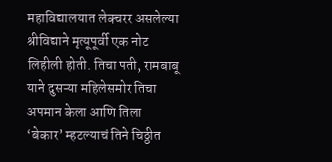महाविद्यालयात लेक्चरर असलेल्या श्रीविद्याने मृत्यूपूर्वी एक नोट लिहीली होती. तिचा पती, रामबाबू याने दुसऱ्या महिलेसमोर तिचा अपमान केला आणि तिला ‘बेकार’ म्हटल्याचं तिने चिठ्ठीत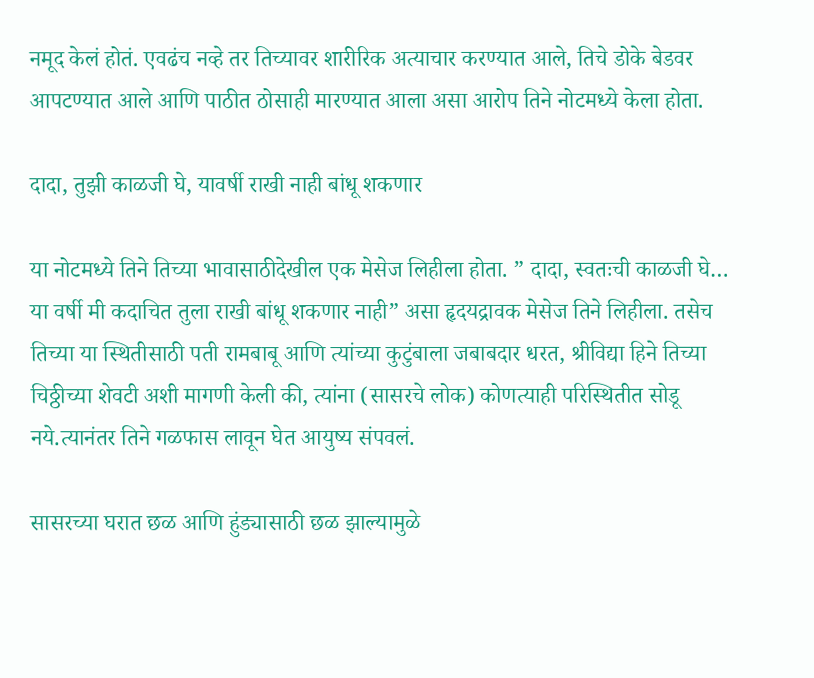नमूद केलं होतं. एवढंच नव्हे तर तिच्यावर शारीरिक अत्याचार करण्यात आले, तिचे डोके बेडवर आपटण्यात आले आणि पाठीत ठोसाही मारण्यात आला असा आरोप तिने नोटमध्ये केला होता.

दादा, तुझी काळजी घे, यावर्षी राखी नाही बांधू शकणार

या नोटमध्ये तिने तिच्या भावासाठीदेखील एक मेसेज लिहीला होता. ” दादा, स्वतःची काळजी घे… या वर्षी मी कदाचित तुला राखी बांधू शकणार नाही” असा हृदयद्रावक मेसेज तिने लिहीला. तसेच तिच्या या स्थितीसाठी पती रामबाबू आणि त्यांच्या कुटुंबाला जबाबदार धरत, श्रीविद्या हिने तिच्या चिठ्ठीच्या शेवटी अशी मागणी केली की, त्यांना (सासरचे लोक) कोणत्याही परिस्थितीत सोडू नये.त्यानंतर तिने गळफास लावून घेत आयुष्य संपवलं.

सासरच्या घरात छळ आणि हुंड्यासाठी छळ झाल्यामुळे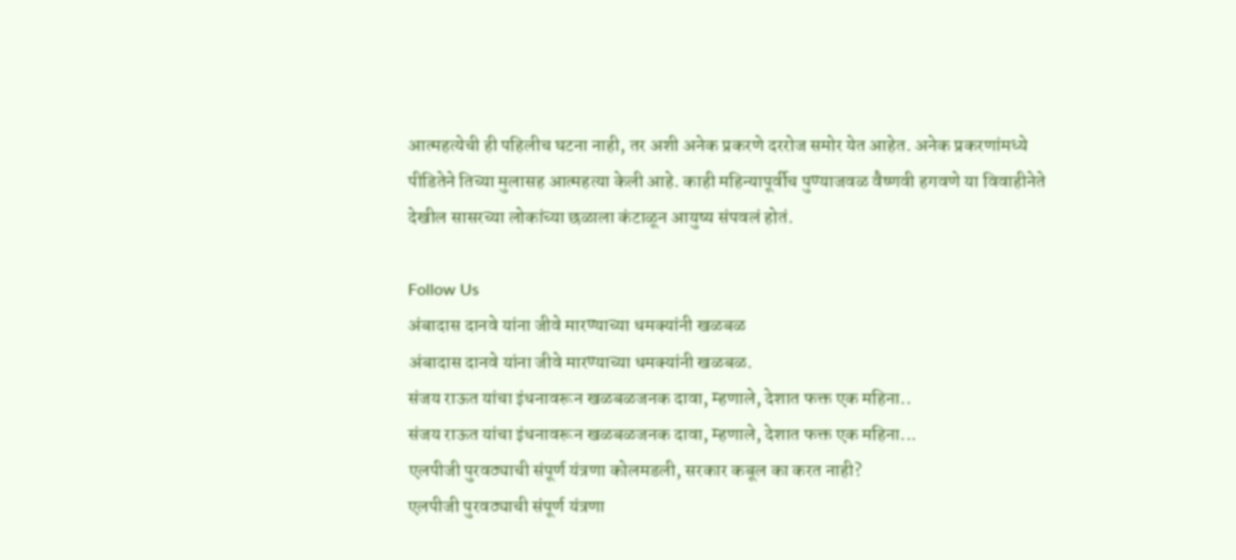आत्महत्येची ही पहिलीच घटना नाही, तर अशी अनेक प्रकरणे दररोज समोर येत आहेत. अनेक प्रकरणांमध्ये पीडितेने तिच्या मुलासह आत्महत्या केली आहे. काही महिन्यापूर्वीच पुण्याजवळ वैष्णवी हगवणे या विवाहीनेते देखील सासरच्या लोकांच्या छळाला कंटाळून आयुष्य संपवलं होतं.

Follow Us
अंबादास दानवे यांना जीवे मारण्याच्या धमक्यांनी खळबळ
अंबादास दानवे यांना जीवे मारण्याच्या धमक्यांनी खळबळ.
संजय राऊत यांचा इंधनावरून खळबळजनक दावा, म्हणाले, देशात फक्त एक महिना..
संजय राऊत यांचा इंधनावरून खळबळजनक दावा, म्हणाले, देशात फक्त एक महिना...
एलपीजी पुरवठ्याची संपूर्ण यंत्रणा कोलमडली, सरकार कबूल का करत नाही?
एलपीजी पुरवठ्याची संपूर्ण यंत्रणा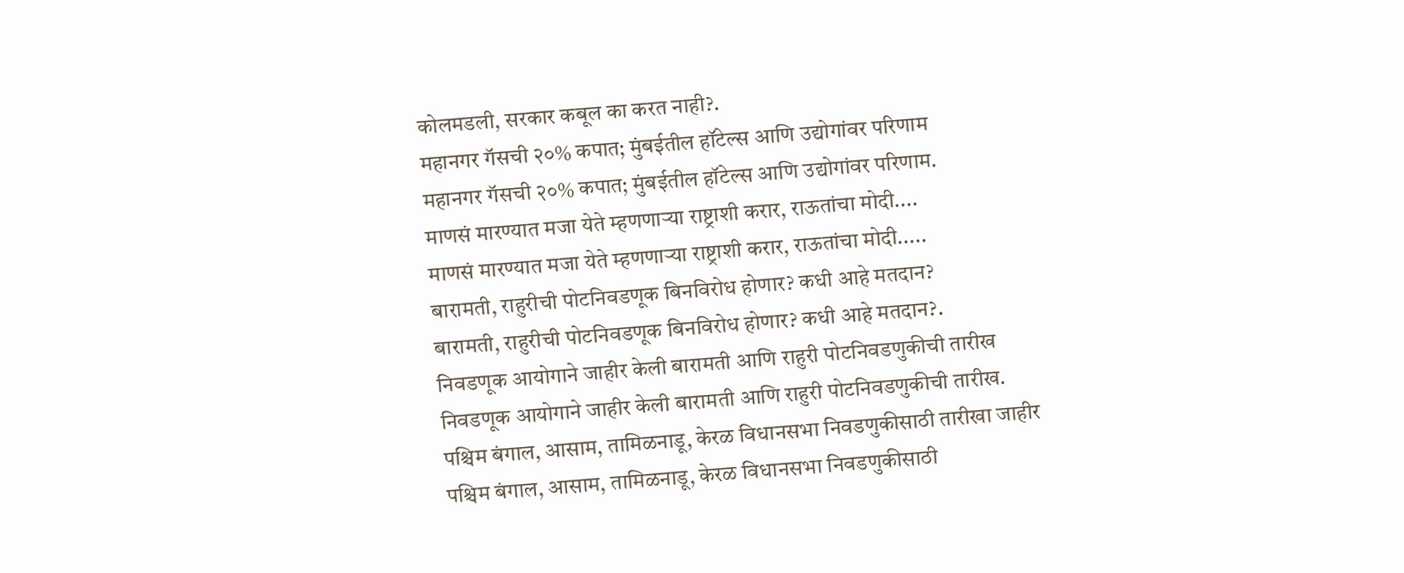कोलमडली, सरकार कबूल का करत नाही?.
महानगर गॅसची २०% कपात; मुंबईतील हॉटेल्स आणि उद्योगांवर परिणाम
महानगर गॅसची २०% कपात; मुंबईतील हॉटेल्स आणि उद्योगांवर परिणाम.
माणसं मारण्यात मजा येते म्हणणाऱ्या राष्ट्राशी करार, राऊतांचा मोदी....
माणसं मारण्यात मजा येते म्हणणाऱ्या राष्ट्राशी करार, राऊतांचा मोदी.....
बारामती, राहुरीची पोटनिवडणूक बिनविरोध होणार? कधी आहे मतदान?
बारामती, राहुरीची पोटनिवडणूक बिनविरोध होणार? कधी आहे मतदान?.
निवडणूक आयोगाने जाहीर केली बारामती आणि राहुरी पोटनिवडणुकीची तारीख
निवडणूक आयोगाने जाहीर केली बारामती आणि राहुरी पोटनिवडणुकीची तारीख.
पश्चिम बंगाल, आसाम, तामिळनाडू, केरळ विधानसभा निवडणुकीसाठी तारीखा जाहीर
पश्चिम बंगाल, आसाम, तामिळनाडू, केरळ विधानसभा निवडणुकीसाठी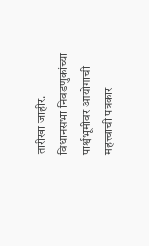तारीखा जाहीर.
विधानसभा निवडणुकांच्या पार्श्वभूमीवर आयोगाची महत्त्वाची पत्रकार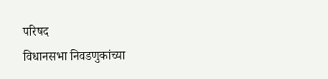परिषद
विधानसभा निवडणुकांच्या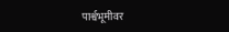पार्श्वभूमीवर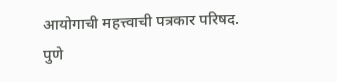आयोगाची महत्त्वाची पत्रकार परिषद.
पुणे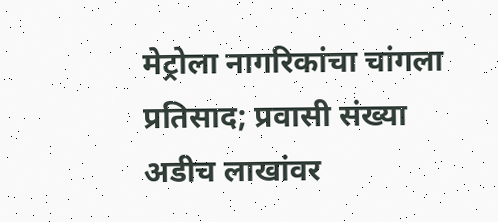मेट्रोला नागरिकांचा चांगला प्रतिसाद; प्रवासी संख्या अडीच लाखांवर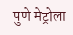पुणे मेट्रोला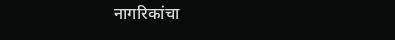नागरिकांचा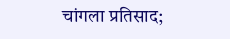चांगला प्रतिसाद;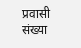प्रवासी संख्या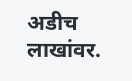अडीच लाखांवर.